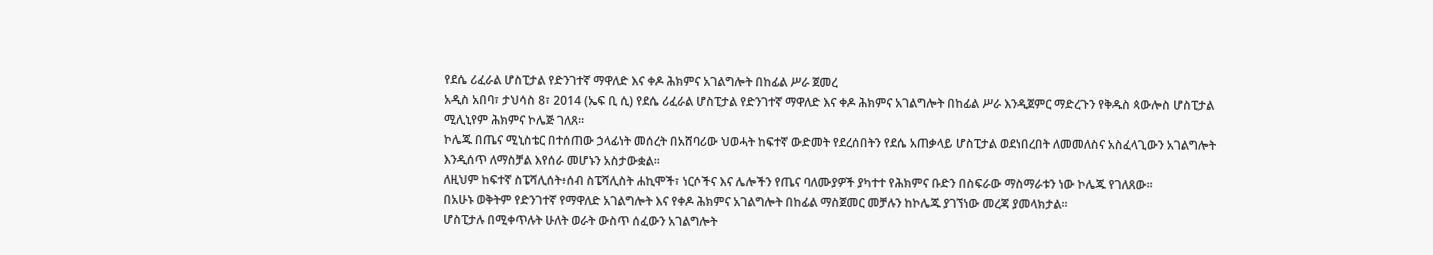የደሴ ሪፈራል ሆስፒታል የድንገተኛ ማዋለድ እና ቀዶ ሕክምና አገልግሎት በከፊል ሥራ ጀመረ
አዲስ አበባ፣ ታህሳስ 8፣ 2014 (ኤፍ ቢ ሲ) የደሴ ሪፈራል ሆስፒታል የድንገተኛ ማዋለድ እና ቀዶ ሕክምና አገልግሎት በከፊል ሥራ እንዲጀምር ማድረጉን የቅዱስ ጳውሎስ ሆስፒታል ሚሊኒየም ሕክምና ኮሌጅ ገለጸ፡፡
ኮሌጁ በጤና ሚኒስቴር በተሰጠው ኃላፊነት መሰረት በአሸባሪው ህወሓት ከፍተኛ ውድመት የደረሰበትን የደሴ አጠቃላይ ሆስፒታል ወደነበረበት ለመመለስና አስፈላጊውን አገልግሎት እንዲሰጥ ለማስቻል እየሰራ መሆኑን አስታውቋል፡፡
ለዚህም ከፍተኛ ስፔሻሊሰት፥ሰብ ስፔሻሊስት ሐኪሞች፣ ነርሶችና እና ሌሎችን የጤና ባለሙያዎች ያካተተ የሕክምና ቡድን በስፍራው ማስማራቱን ነው ኮሌጁ የገለጸው፡፡
በአሁኑ ወቅትም የድንገተኛ የማዋለድ አገልግሎት እና የቀዶ ሕክምና አገልግሎት በከፊል ማስጀመር መቻሉን ከኮሌጁ ያገኘነው መረጃ ያመላክታል፡፡
ሆስፒታሉ በሚቀጥሉት ሁለት ወራት ውስጥ ሰፈውን አገልግሎት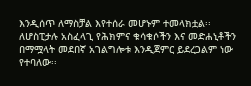እንዲሰጥ ለማስቻል እየተሰራ መሆኑም ተመላክቷል፡፡
ለሆስፒታሉ አስፈላጊ የሕክምና ቁሳቁሶችን እና መድሐኒቶችን በማሟላት መደበኛ አገልግሎቱ እንዲጀምር ይደረጋልም ነው የተባለው፡፡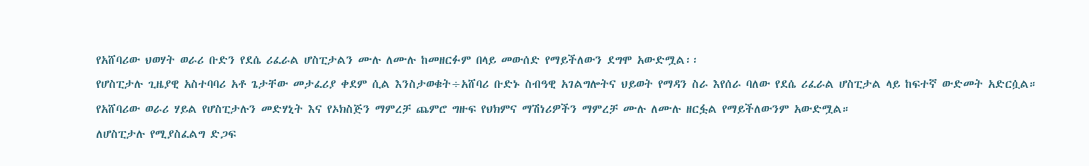የአሸባሪው ህወሃት ወራሪ ቡድን የደሴ ሪፈራል ሆስፒታልን ሙሉ ለሙሉ ከመዘርፉም በላይ መውሰድ የማይችለውን ደግሞ አውድሟል፡፡
የሆስፒታሉ ጊዜያዊ አስተባባሪ አቶ ጌታቸው መታፈሪያ ቀደም ሲል እንስታወቁት÷አሸባሪ ቡድኑ ስብዓዊ አገልግሎትና ህይወት የማዳን ስራ እየሰራ ባለው የደሴ ሪፈራል ሆስፒታል ላይ ከፍተኛ ውድመት አድርሷል።
የአሸባሪው ወራሪ ሃይል የሆስፒታሉን መድሃኒት እና የኦክስጅን ማምረቻ ጨምሮ ግዙፍ የህክምና ማሽነሪዎችን ማምረቻ ሙሉ ለሙሉ ዘርፏል የማይችለውንም አውድሟል።
ለሆስፒታሉ የሚያስፈልግ ድጋፍ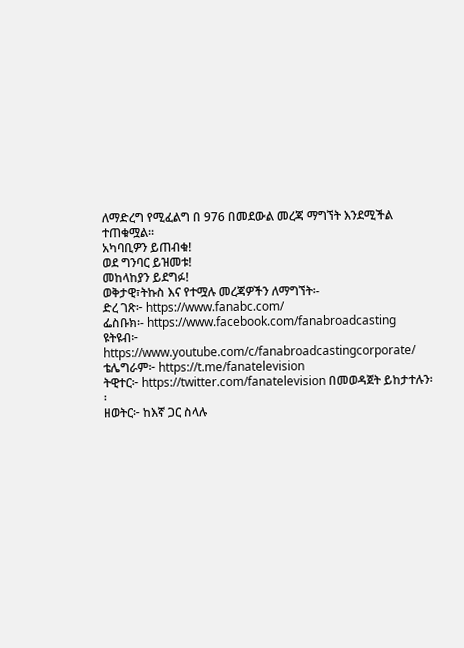ለማድረግ የሚፈልግ በ 976 በመደውል መረጃ ማግኘት እንደሚችል ተጠቁሟል፡፡
አካባቢዎን ይጠብቁ!
ወደ ግንባር ይዝመቱ!
መከላከያን ይደግፉ!
ወቅታዊ፣ትኩስ እና የተሟሉ መረጃዎችን ለማግኘት፡-
ድረ ገጽ፦ https://www.fanabc.com/
ፌስቡክ፡- https://www.facebook.com/fanabroadcasting
ዩትዩብ፦ https://www.youtube.com/c/fanabroadcastingcorporate/
ቴሌግራም፦ https://t.me/fanatelevision
ትዊተር፦ https://twitter.com/fanatelevision በመወዳጀት ይከታተሉን፡፡
ዘወትር፦ ከእኛ ጋር ስላሉ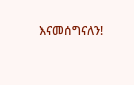እናመሰግናለን!